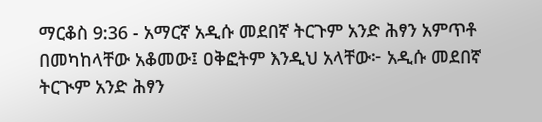ማርቆስ 9:36 - አማርኛ አዲሱ መደበኛ ትርጉም አንድ ሕፃን አምጥቶ በመካከላቸው አቆመው፤ ዐቅፎትም እንዲህ አላቸው፦ አዲሱ መደበኛ ትርጒም አንድ ሕፃን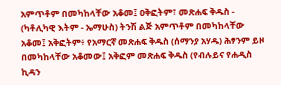አምጥቶም በመካከላቸው አቆመ፤ ዐቅፎትም፣ መጽሐፍ ቅዱስ - (ካቶሊካዊ እትም - ኤማሁስ) ትንሽ ልጅ አምጥቶም በመካከላቸው አቆመ፤ አቅፎትም፥ የአማርኛ መጽሐፍ ቅዱስ (ሰማንያ አሃዱ) ሕፃንም ይዞ በመካከላቸው አቆመው፤ አቅፎም መጽሐፍ ቅዱስ (የብሉይና የሐዲስ ኪዳን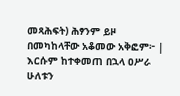መጻሕፍት) ሕፃንም ይዞ በመካከላቸው አቆመው አቅፎም፦ |
እርሱም ከተቀመጠ በኋላ ዐሥራ ሁለቱን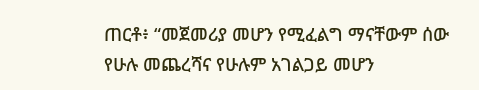ጠርቶ፥ “መጀመሪያ መሆን የሚፈልግ ማናቸውም ሰው የሁሉ መጨረሻና የሁሉም አገልጋይ መሆን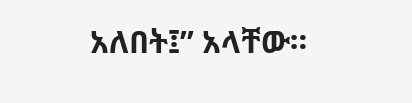አለበት፤” አላቸው።